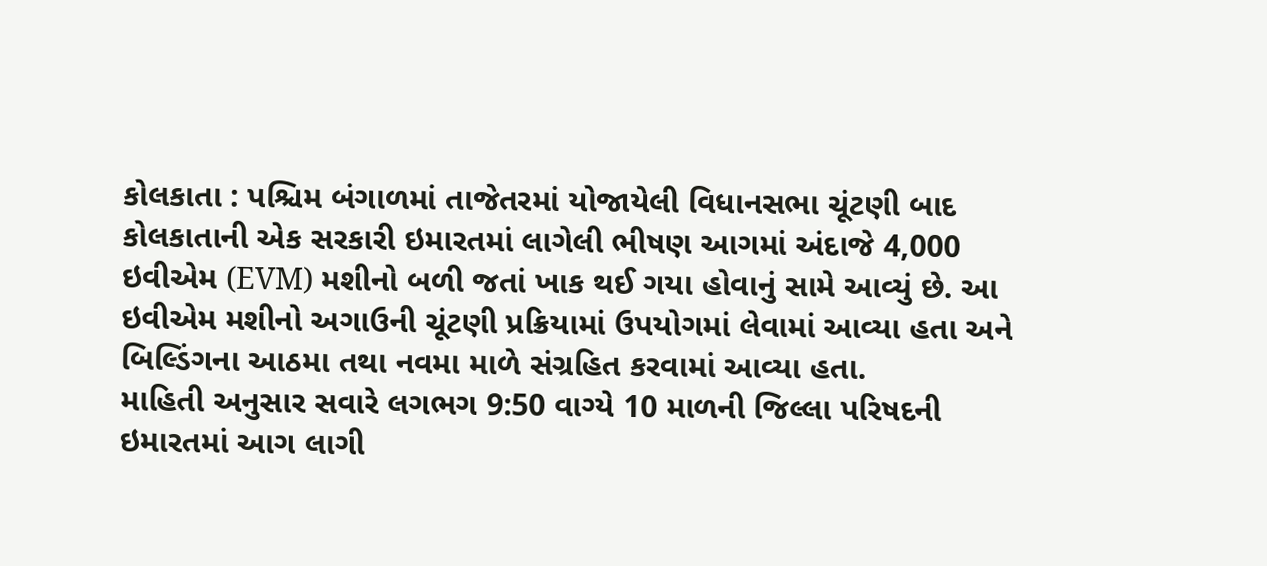કોલકાતા : પશ્ચિમ બંગાળમાં તાજેતરમાં યોજાયેલી વિધાનસભા ચૂંટણી બાદ કોલકાતાની એક સરકારી ઇમારતમાં લાગેલી ભીષણ આગમાં અંદાજે 4,000 ઇવીએમ (EVM) મશીનો બળી જતાં ખાક થઈ ગયા હોવાનું સામે આવ્યું છે. આ ઇવીએમ મશીનો અગાઉની ચૂંટણી પ્રક્રિયામાં ઉપયોગમાં લેવામાં આવ્યા હતા અને બિલ્ડિંગના આઠમા તથા નવમા માળે સંગ્રહિત કરવામાં આવ્યા હતા.
માહિતી અનુસાર સવારે લગભગ 9:50 વાગ્યે 10 માળની જિલ્લા પરિષદની ઇમારતમાં આગ લાગી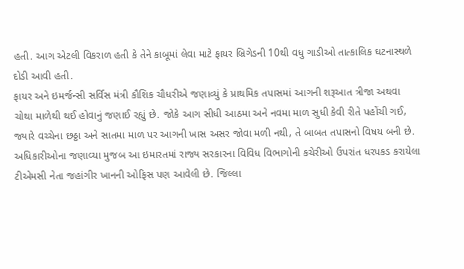હતી. આગ એટલી વિકરાળ હતી કે તેને કાબૂમાં લેવા માટે ફાયર બ્રિગેડની 10થી વધુ ગાડીઓ તાત્કાલિક ઘટનાસ્થળે દોડી આવી હતી.
ફાયર અને ઇમર્જન્સી સર્વિસ મંત્રી કૌશિક ચૌધરીએ જણાવ્યું કે પ્રાથમિક તપાસમાં આગની શરૂઆત ત્રીજા અથવા ચોથા માળેથી થઈ હોવાનું જણાઈ રહ્યું છે. જોકે આગ સીધી આઠમા અને નવમા માળ સુધી કેવી રીતે પહોંચી ગઈ, જ્યારે વચ્ચેના છઠ્ઠા અને સાતમા માળ પર આગની ખાસ અસર જોવા મળી નથી, તે બાબત તપાસનો વિષય બની છે.
અધિકારીઓના જણાવ્યા મુજબ આ ઇમારતમાં રાજ્ય સરકારના વિવિધ વિભાગોની કચેરીઓ ઉપરાંત ધરપકડ કરાયેલા ટીએમસી નેતા જહાંગીર ખાનની ઓફિસ પણ આવેલી છે. જિલ્લા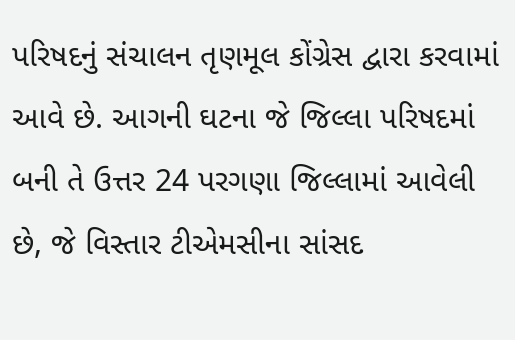પરિષદનું સંચાલન તૃણમૂલ કોંગ્રેસ દ્વારા કરવામાં આવે છે. આગની ઘટના જે જિલ્લા પરિષદમાં બની તે ઉત્તર 24 પરગણા જિલ્લામાં આવેલી છે, જે વિસ્તાર ટીએમસીના સાંસદ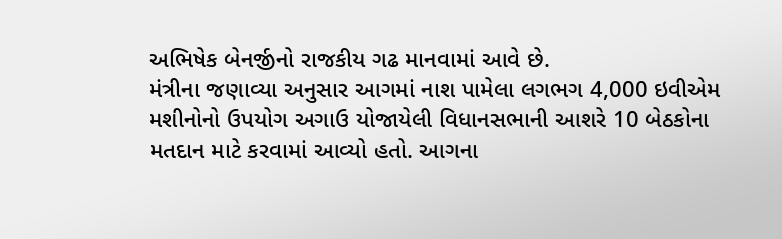અભિષેક બેનર્જીનો રાજકીય ગઢ માનવામાં આવે છે.
મંત્રીના જણાવ્યા અનુસાર આગમાં નાશ પામેલા લગભગ 4,000 ઇવીએમ મશીનોનો ઉપયોગ અગાઉ યોજાયેલી વિધાનસભાની આશરે 10 બેઠકોના મતદાન માટે કરવામાં આવ્યો હતો. આગના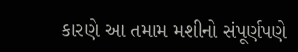કારણે આ તમામ મશીનો સંપૂર્ણપણે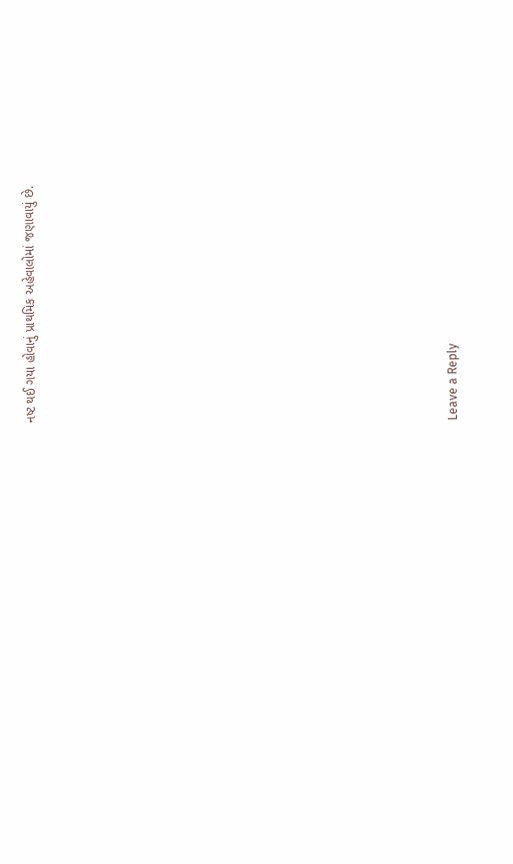નષ્ટ થઈ ગયા હોવાનું પ્રાથમિક અહેવાલોમાં જણાવાયું છે.















Leave a Reply